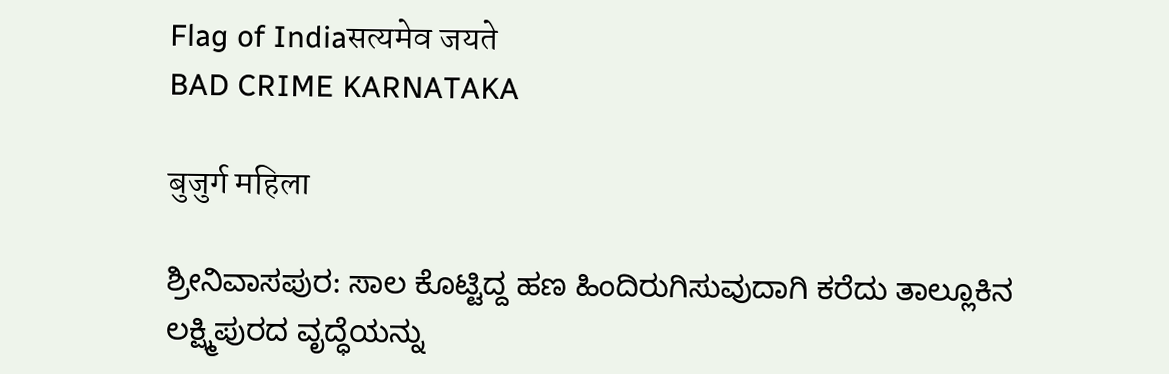Flag of Indiaसत्यमेव जयते
BAD CRIME KARNATAKA

बुजुर्ग महिला

ಶ್ರೀನಿವಾಸಪುರ: ಸಾಲ ಕೊಟ್ಟಿದ್ದ ಹಣ ಹಿಂದಿರುಗಿಸುವುದಾಗಿ ಕರೆದು ತಾಲ್ಲೂಕಿನ ಲಕ್ಷ್ಮಿಪುರದ ವೃದ್ಧೆಯನ್ನು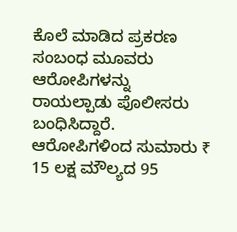ಕೊಲೆ ಮಾಡಿದ ಪ್ರಕರಣ ಸಂಬಂಧ ಮೂವರು ಆರೋಪಿಗಳನ್ನು ರಾಯಲ್ಪಾಡು ಪೊಲೀಸರು ಬಂಧಿಸಿದ್ದಾರೆ. ಆರೋಪಿಗಳಿಂದ ಸುಮಾರು ₹ 15 ಲಕ್ಷ ಮೌಲ್ಯದ 95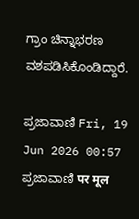ಗ್ರಾಂ ಚಿನ್ನಾಭರಣ ವಶಪಡಿಸಿಕೊಂಡಿದ್ದಾರೆ.

ಪ್ರಜಾವಾಣಿ Fri, 19 Jun 2026 00:57
ಪ್ರಜಾವಾಣಿ पर मूल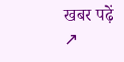खबर पढ़ें ↗